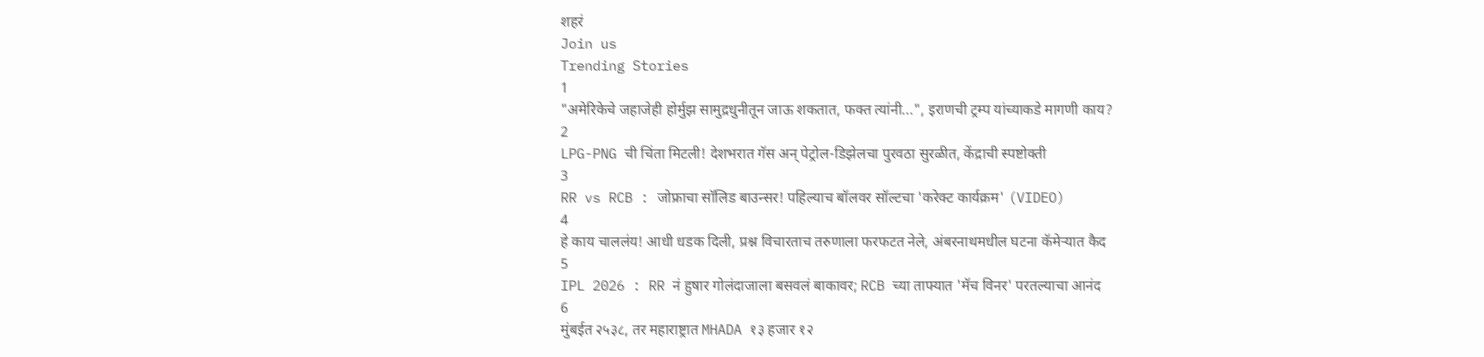शहरं
Join us
Trending Stories
1
"अमेरिकेचे जहाजेही होर्मुझ सामुद्रधुनीतून जाऊ शकतात, फक्त त्यांनी...", इराणची ट्रम्प यांच्याकडे मागणी काय?
2
LPG-PNG ची चिंता मिटली! देशभरात गॅस अन् पेट्रोल-डिझेलचा पुरवठा सुरळीत, केंद्राची स्पष्टोक्ती
3
RR vs RCB : जोफ्राचा सॉलिड बाउन्सर! पहिल्याच बॉलवर सॉल्टचा 'करेक्ट कार्यक्रम' (VIDEO)
4
हे काय चाललंय! आधी धडक दिली, प्रश्न विचारताच तरुणाला फरफटत नेले, अंबरनाथमधील घटना कॅमेऱ्यात कैद
5
IPL 2026 : RR नं हुषार गोलंदाजाला बसवलं बाकावर; RCB च्या ताफ्यात 'मॅच विनर' परतल्याचा आनंद
6
मुंबईत २५३८, तर महाराष्ट्रात MHADA १३ हजार १२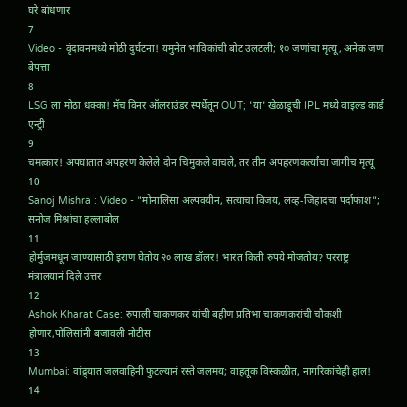घरे बांधणार
7
Video - वृंदावनमध्ये मोठी दुर्घटना! यमुनेत भाविकांची बोट उलटली; १० जणांचा मृत्यू, अनेक जण बेपत्ता
8
LSG ला मोठा धक्का! मॅच विनर ऑलराउंडर स्पर्धेतून OUT; 'या' खेळाडूची IPL मध्ये वाइल्ड कार्ड एन्ट्री
9
चमत्कार! अपघातात अपहरण केलेले दोन चिमुकले वाचले, तर तीन अपहरणकर्त्यांचा जागीच मृत्यू
10
Sanoj Mishra : Video - "मोनालिसा अल्पवयीन, सत्याचा विजय, लव्ह-जिहादचा पर्दाफाश"; सनोज मिश्रांचा हल्लाबोल
11
होर्मुजमधून जाण्यासाठी इराण घेतोय २० लाख डॉलर! भारत किती रुपये मोजतोय? परराष्ट्र मंत्रालयानं दिले उत्तर
12
Ashok Kharat Case: रुपाली चाकणकर यांची बहीण प्रतिभा चाकणकरांची चौकशी होणार,पोलिसांनी बजावली नोटीस
13
Mumbai: वांद्र्यात जलवाहिनी फुटल्यानं रस्ते जलमय; वाहतूक विस्कळीत, नागरिकांचेही हाल!
14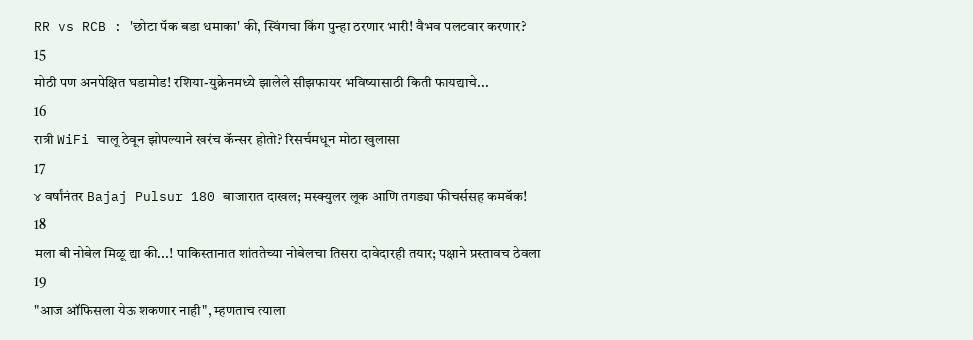RR vs RCB : 'छोटा पॅक बडा धमाका' की, स्विंगचा किंग पुन्हा ठरणार भारी! वैभव पलटवार करणार?
15
मोठी पण अनपेक्षित घडामोड! रशिया-युक्रेनमध्ये झालेले सीझफायर भविष्यासाठी किती फायद्याचे...
16
रात्री WiFi चालू ठेवून झोपल्याने खरंच कॅन्सर होतो? रिसर्चमधून मोठा खुलासा
17
४ वर्षांनंतर Bajaj Pulsur 180 बाजारात दाखल; मस्क्युलर लूक आणि तगड्या फीचर्ससह कमबॅक!
18
मला बी नोबेल मिळू द्या की...! पाकिस्तानात शांततेच्या नोबेलचा तिसरा दावेदारही तयार; पक्षाने प्रस्तावच ठेवला
19
"आज ऑफिसला येऊ शकणार नाही", म्हणताच त्याला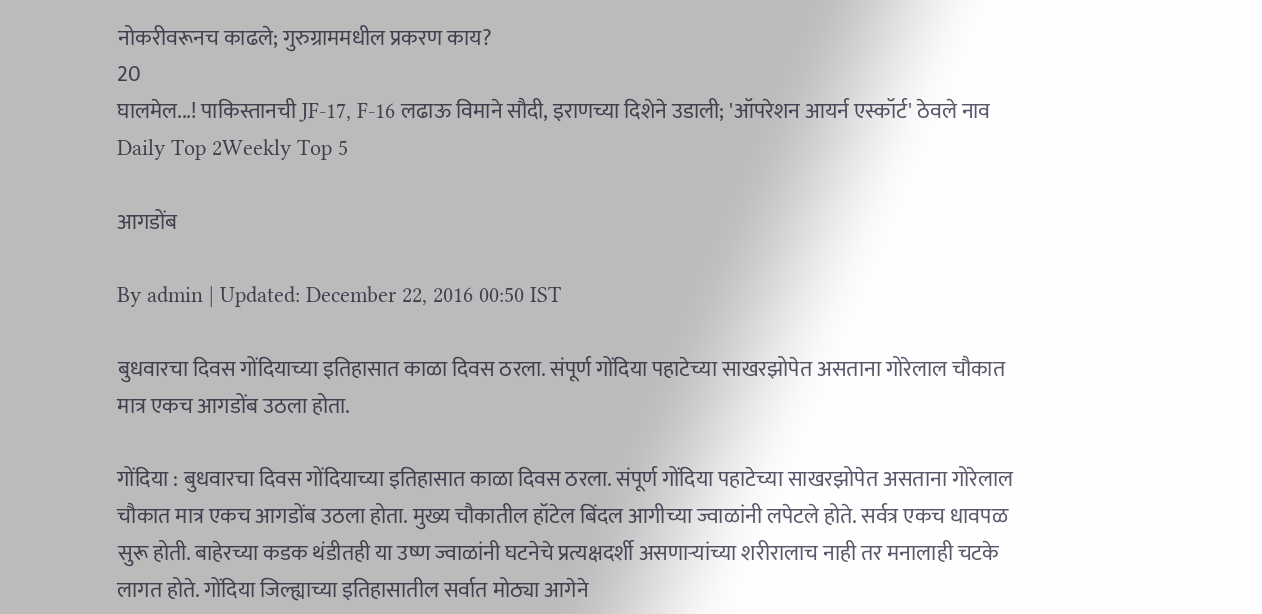नोकरीवरूनच काढले; गुरुग्राममधील प्रकरण काय?
20
घालमेल...! पाकिस्तानची JF-17, F-16 लढाऊ विमाने सौदी, इराणच्या दिशेने उडाली; 'ऑपरेशन आयर्न एस्कॉर्ट' ठेवले नाव
Daily Top 2Weekly Top 5

आगडोंब

By admin | Updated: December 22, 2016 00:50 IST

बुधवारचा दिवस गोंदियाच्या इतिहासात काळा दिवस ठरला. संपूर्ण गोंदिया पहाटेच्या साखरझोपेत असताना गोरेलाल चौकात मात्र एकच आगडोंब उठला होता.

गोंदिया : बुधवारचा दिवस गोंदियाच्या इतिहासात काळा दिवस ठरला. संपूर्ण गोंदिया पहाटेच्या साखरझोपेत असताना गोरेलाल चौकात मात्र एकच आगडोंब उठला होता. मुख्य चौकातील हॉटेल बिंदल आगीच्या ज्वाळांनी लपेटले होते. सर्वत्र एकच धावपळ सुरू होती. बाहेरच्या कडक थंडीतही या उष्ण ज्वाळांनी घटनेचे प्रत्यक्षदर्शी असणाऱ्यांच्या शरीरालाच नाही तर मनालाही चटके लागत होते. गोंदिया जिल्ह्याच्या इतिहासातील सर्वात मोठ्या आगेने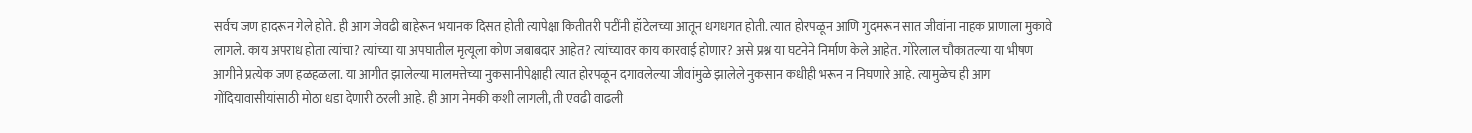सर्वच जण हादरून गेले होते. ही आग जेवढी बाहेरून भयानक दिसत होती त्यापेक्षा कितीतरी पटींनी हॉटेलच्या आतून धगधगत होती. त्यात होरपळून आणि गुदमरून सात जीवांना नाहक प्राणाला मुकावे लागले. काय अपराध होता त्यांचा? त्यांच्या या अपघातील मृत्यूला कोण जबाबदार आहेत? त्यांच्यावर काय कारवाई होणार? असे प्रश्न या घटनेने निर्माण केले आहेत. गोरेलाल चौकातल्या या भीषण आगीने प्रत्येक जण हळहळला. या आगीत झालेल्या मालमत्तेच्या नुकसानीपेक्षाही त्यात होरपळून दगावलेल्या जीवांमुळे झालेले नुकसान कधीही भरून न निघणारे आहे. त्यामुळेच ही आग गोंदियावासीयांसाठी मोठा धडा देणारी ठरली आहे. ही आग नेमकी कशी लागली, ती एवढी वाढली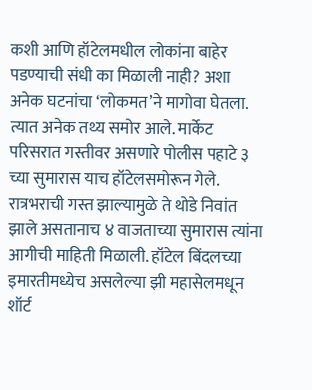कशी आणि हॉटेलमधील लोकांना बाहेर पडण्याची संधी का मिळाली नाही? अशा अनेक घटनांचा ‘लोकमत’ने मागोवा घेतला. त्यात अनेक तथ्य समोर आले. मार्केट परिसरात गस्तीवर असणारे पोलीस पहाटे ३ च्या सुमारास याच हॉटेलसमोरून गेले. रात्रभराची गस्त झाल्यामुळे ते थोडे निवांत झाले असतानाच ४ वाजताच्या सुमारास त्यांना आगीची माहिती मिळाली. हॉटेल बिंदलच्या इमारतीमध्येच असलेल्या झी महासेलमधून शॉर्ट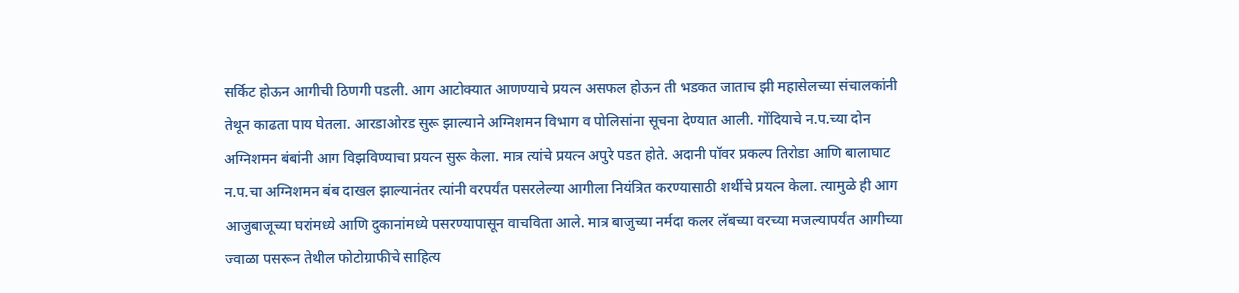सर्किट होऊन आगीची ठिणगी पडली. आग आटोक्यात आणण्याचे प्रयत्न असफल होऊन ती भडकत जाताच झी महासेलच्या संचालकांनी तेथून काढता पाय घेतला. आरडाओरड सुरू झाल्याने अग्निशमन विभाग व पोलिसांना सूचना देण्यात आली. गोंदियाचे न.प.च्या दोन अग्निशमन बंबांनी आग विझविण्याचा प्रयत्न सुरू केला. मात्र त्यांचे प्रयत्न अपुरे पडत होते. अदानी पॉवर प्रकल्प तिरोडा आणि बालाघाट न.प.चा अग्निशमन बंब दाखल झाल्यानंतर त्यांनी वरपर्यंत पसरलेल्या आगीला नियंत्रित करण्यासाठी शर्थीचे प्रयत्न केला. त्यामुळे ही आग आजुबाजूच्या घरांमध्ये आणि दुकानांमध्ये पसरण्यापासून वाचविता आले. मात्र बाजुच्या नर्मदा कलर लॅबच्या वरच्या मजल्यापर्यंत आगीच्या ज्वाळा पसरून तेथील फोटोग्राफीचे साहित्य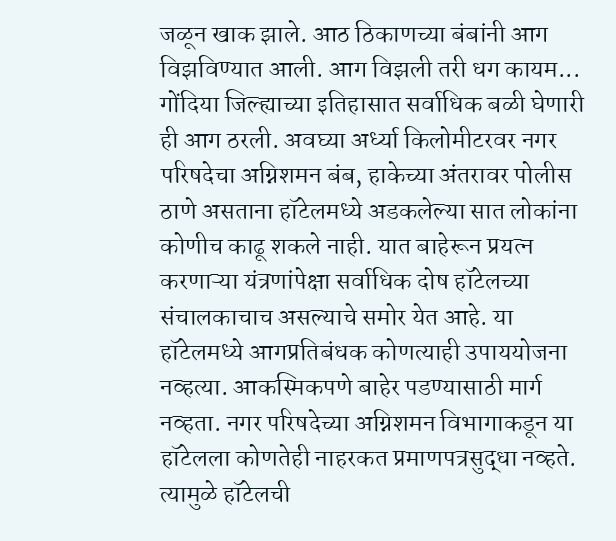जळून खाक झाले. आठ ठिकाणच्या बंबांनी आग विझविण्यात आली. आग विझली तरी धग कायम... गोंदिया जिल्ह्याच्या इतिहासात सर्वाधिक बळी घेणारी ही आग ठरली. अवघ्या अर्ध्या किलोमीटरवर नगर परिषदेचा अग्निशमन बंब, हाकेच्या अंतरावर पोलीस ठाणे असताना हॉटेलमध्ये अडकलेल्या सात लोकांना कोणीच काढू शकले नाही. यात बाहेरून प्रयत्न करणाऱ्या यंत्रणांपेक्षा सर्वाधिक दोष हॉटेलच्या संचालकाचाच असल्याचे समोर येत आहे. या हॉटेलमध्ये आगप्रतिबंधक कोणत्याही उपाययोजना नव्हत्या. आकस्मिकपणे बाहेर पडण्यासाठी मार्ग नव्हता. नगर परिषदेच्या अग्निशमन विभागाकडून या हॉटेलला कोणतेही नाहरकत प्रमाणपत्रसुद्धा नव्हते. त्यामुळे हॉटेलची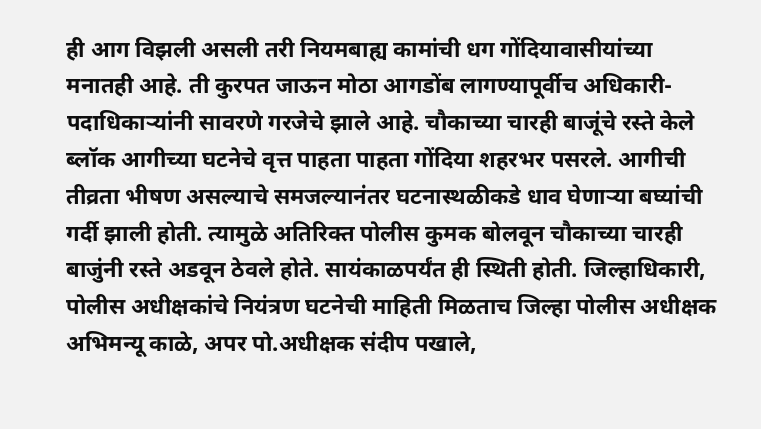ही आग विझली असली तरी नियमबाह्य कामांची धग गोंदियावासीयांच्या मनातही आहे. ती कुरपत जाऊन मोठा आगडोंब लागण्यापूर्वीच अधिकारी-पदाधिकाऱ्यांनी सावरणे गरजेचे झाले आहे. चौकाच्या चारही बाजूंचे रस्ते केले ब्लॉक आगीच्या घटनेचे वृत्त पाहता पाहता गोंदिया शहरभर पसरले. आगीची तीव्रता भीषण असल्याचे समजल्यानंतर घटनास्थळीकडे धाव घेणाऱ्या बघ्यांची गर्दी झाली होती. त्यामुळे अतिरिक्त पोलीस कुमक बोलवून चौकाच्या चारही बाजुंनी रस्ते अडवून ठेवले होते. सायंकाळपर्यंत ही स्थिती होती. जिल्हाधिकारी, पोलीस अधीक्षकांचे नियंत्रण घटनेची माहिती मिळताच जिल्हा पोलीस अधीक्षक अभिमन्यू काळे, अपर पो.अधीक्षक संदीप पखाले,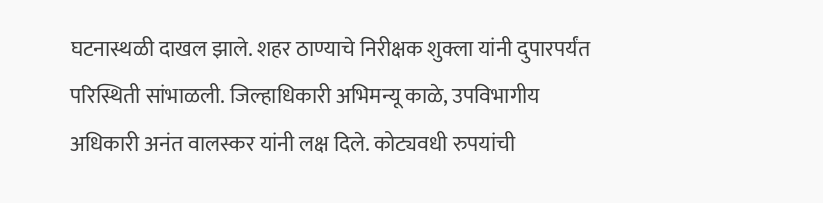घटनास्थळी दाखल झाले. शहर ठाण्याचे निरीक्षक शुक्ला यांनी दुपारपर्यंत परिस्थिती सांभाळली. जिल्हाधिकारी अभिमन्यू काळे, उपविभागीय अधिकारी अनंत वालस्कर यांनी लक्ष दिले. कोट्यवधी रुपयांची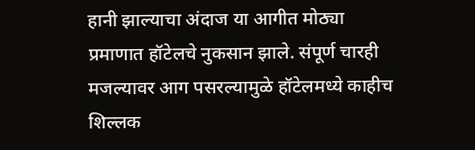हानी झाल्याचा अंदाज या आगीत मोठ्या प्रमाणात हॉटेलचे नुकसान झाले. संपूर्ण चारही मजल्यावर आग पसरल्यामुळे हॉटेलमध्ये काहीच शिल्लक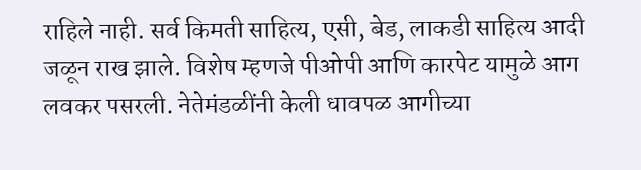राहिले नाही. सर्व किमती साहित्य, एसी, बेड, लाकडी साहित्य आदी जळून राख झाले. विशेष म्हणजे पीओपी आणि कारपेट यामुळे आग लवकर पसरली. नेतेमंडळींनी केली धावपळ आगीच्या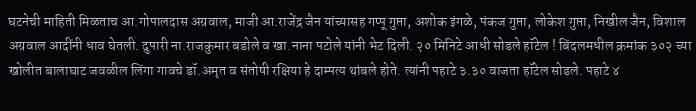घटनेची माहिती मिळताच आ.गोपालदास अग्रवाल, माजी आ.राजेंद्र जैन यांच्यासह गप्पू गुप्ता, अशोक इंगळे, पंकज गुप्ता, लोकेश गुप्ता, निखील जैन, विशाल अग्रवाल आदींनी धाव घेतली. दुपारी ना.राजकुमार बडोले व खा.नाना पटोले यांनी भेट दिली. २० मिनिटे आधी सोडले हॉटेल ! बिंदलमधील क्रमांक ३०२ च्या खोलीत बालाघाट जवळील लिंगा गावचे डॉ.अमृत व संतोषी रक्षिया हे दाम्पत्य थांबले होते. त्यांनी पहाटे ३.३० वाजता हॉटेल सोडले. पहाटे ४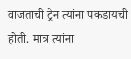वाजताची ट्रेन त्यांना पकडायची होती. मात्र त्यांना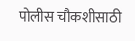पोलीस चौकशीसाठी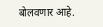बोलवणार आहे.